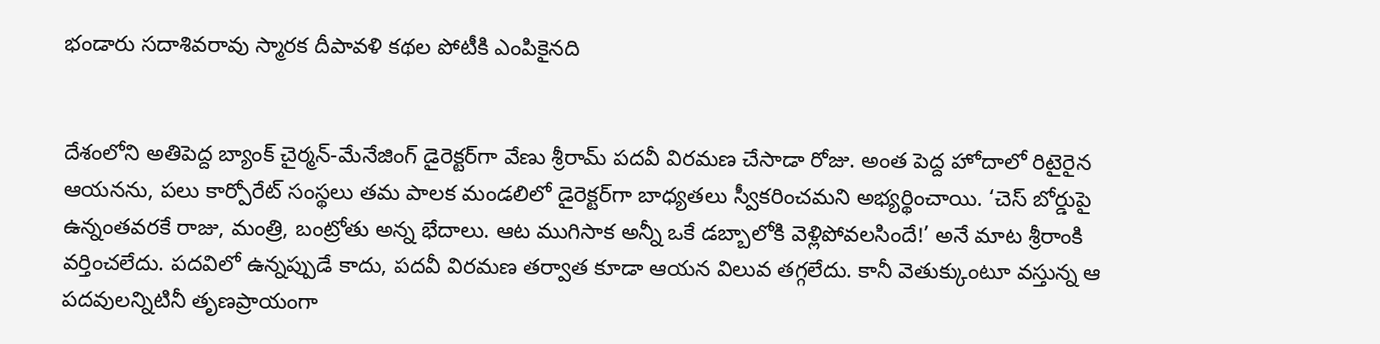భండారు సదాశివరావు స్మారక దీపావళి కథల పోటీకి ఎంపికైనది


దేశంలోని అతిపెద్ద బ్యాంక్‌ ‌చైర్మన్‌-మేనేజింగ్‌ ‌డైరెక్టర్‌గా వేణు శ్రీరామ్‌ ‌పదవీ విరమణ చేసాడా రోజు. అంత పెద్ద హోదాలో రిటైరైన ఆయనను, పలు కార్పోరేట్‌ ‌సంస్థలు తమ పాలక మండలిలో డైరెక్టర్‌గా బాధ్యతలు స్వీకరించమని అభ్యర్థించాయి. ‘చెస్‌ ‌బోర్డుపై ఉన్నంతవరకే రాజు, మంత్రి, బంట్రోతు అన్న భేదాలు. ఆట ముగిసాక అన్నీ ఒకే డబ్బాలోకి వెళ్లిపోవలసిందే!’ అనే మాట శ్రీరాంకి వర్తించలేదు. పదవిలో ఉన్నప్పుడే కాదు, పదవీ విరమణ తర్వాత కూడా ఆయన విలువ తగ్గలేదు. కానీ వెతుక్కుంటూ వస్తున్న ఆ పదవులన్నిటినీ తృణప్రాయంగా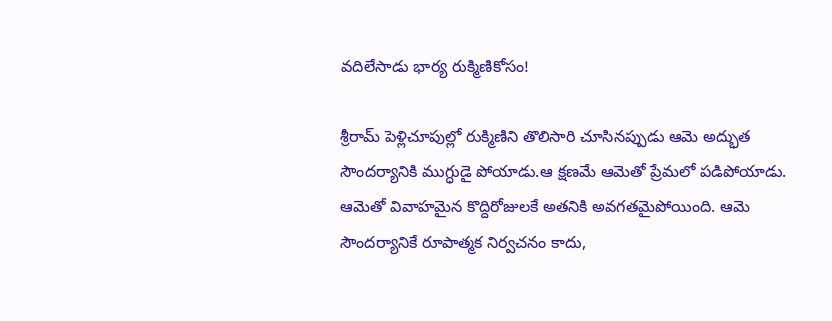వదిలేసాడు భార్య రుక్మిణికోసం!

శ్రీరామ్‌ ‌పెళ్లిచూపుల్లో రుక్మిణిని తొలిసారి చూసినప్పుడు ఆమె అద్భుత సౌందర్యానికి ముగ్ధుడై పోయాడు.ఆ క్షణమే ఆమెతో ప్రేమలో పడిపోయాడు. ఆమెతో వివాహమైన కొద్దిరోజులకే అతనికి అవగతమైపోయింది. ఆమె సౌందర్యానికే రూపాత్మక నిర్వచనం కాదు,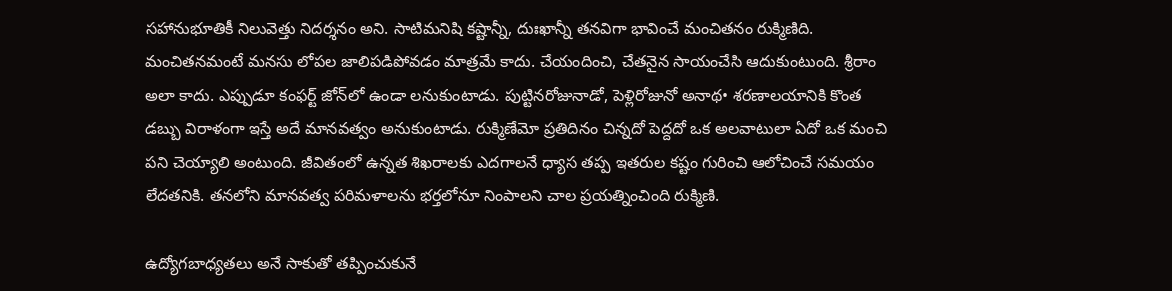సహానుభూతికీ నిలువెత్తు నిదర్శనం అని. సాటిమనిషి కష్టాన్నీ, దుఃఖాన్నీ తనవిగా భావించే మంచితనం రుక్మిణిది. మంచితనమంటే మనసు లోపల జాలిపడిపోవడం మాత్రమే కాదు. చేయందించి, చేతనైన సాయంచేసి ఆదుకుంటుంది. శ్రీరాం అలా కాదు. ఎప్పుడూ కంఫర్ట్ ‌జోన్‌లో ఉండా లనుకుంటాడు. పుట్టినరోజునాడో, పెళ్లిరోజునో అనాథ• శరణాలయానికి కొంత డబ్బు విరాళంగా ఇస్తే అదే మానవత్వం అనుకుంటాడు. రుక్మిణేమో ప్రతిదినం చిన్నదో పెద్దదో ఒక అలవాటులా ఏదో ఒక మంచి పని చెయ్యాలి అంటుంది. జీవితంలో ఉన్నత శిఖరాలకు ఎదగాలనే ధ్యాస తప్ప ఇతరుల కష్టం గురించి ఆలోచించే సమయం లేదతనికి. తనలోని మానవత్వ పరిమళాలను భర్తలోనూ నింపాలని చాల ప్రయత్నించింది రుక్మిణి.

ఉద్యోగబాధ్యతలు అనే సాకుతో తప్పించుకునే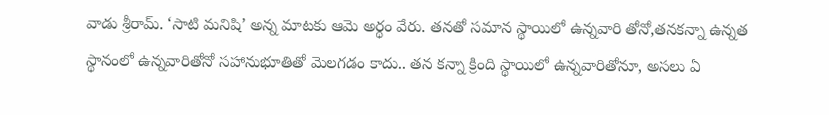వాడు శ్రీరామ్‌. ‘సాటి మనిషి’ అన్న మాటకు ఆమె అర్థం వేరు. తనతో సమాన స్థాయిలో ఉన్నవారి తోనో,తనకన్నా ఉన్నత స్థానంలో ఉన్నవారితోనో సహానుభూతితో మెలగడం కాదు.. తన కన్నా క్రింది స్థాయిలో ఉన్నవారితోనూ, అసలు ఏ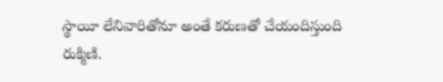స్థాయీ లేనివారితోనూ అంతే కరుణతో చేయందిస్తుంది రుక్మిణి.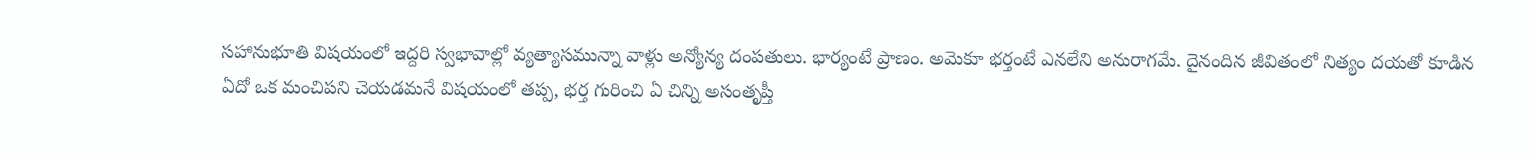సహానుభూతి విషయంలో ఇద్దరి స్వభావాల్లో వ్యత్యాసమున్నా వాళ్లు అన్యోన్య దంపతులు. భార్యంటే ప్రాణం. అమెకూ భర్తంటే ఎనలేని అనురాగమే. దైనందిన జీవితంలో నిత్యం దయతో కూడిన ఏదో ఒక మంచిపని చెయడమనే విషయంలో తప్ప, భర్త గురించి ఏ చిన్ని అసంతృప్తీ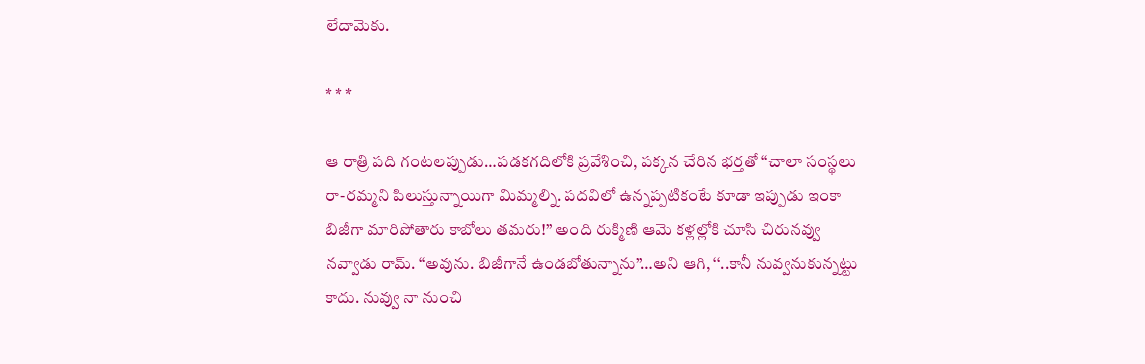లేదామెకు.

* * *

ఆ రాత్రి పది గంటలప్పుడు…పడకగదిలోకి ప్రవేశించి, పక్కన చేరిన భర్తతో ‘‘చాలా సంస్థలు రా-రమ్మని పిలుస్తున్నాయిగా మిమ్మల్ని. పదవిలో ఉన్నప్పటికంటే కూడా ఇప్పుడు ఇంకా బిజీగా మారిపోతారు కాబోలు తమరు!’’ అంది రుక్మిణి ఆమె కళ్లల్లోకి చూసి చిరునవ్వు నవ్వాడు రామ్‌. ‘‘అవును. బిజీగానే ఉండబోతున్నాను’’…అని ఆగి, ‘‘..కానీ నువ్వనుకున్నట్టు కాదు. నువ్వు నా నుంచి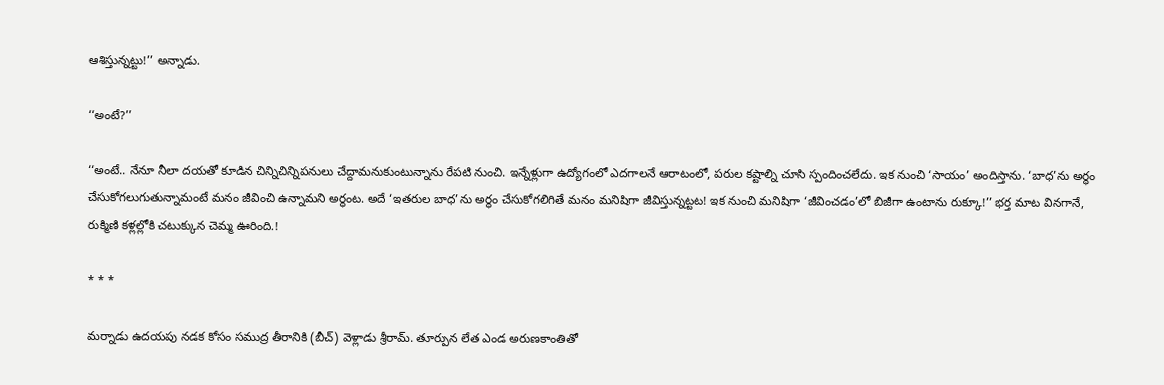ఆశిస్తున్నట్టు!’’ అన్నాడు.

‘‘అంటే?’’

‘‘అంటే.. నేనూ నీలా దయతో కూడిన చిన్నిచిన్నిపనులు చేద్దామనుకుంటున్నాను రేపటి నుంచి. ఇన్నేళ్లుగా ఉద్యోగంలో ఎదగాలనే ఆరాటంలో, పరుల కష్టాల్ని చూసి స్పందించలేదు. ఇక నుంచి ‘సాయం’ అందిస్తాను. ‘బాధ’ను అర్థం చేసుకోగలుగుతున్నామంటే మనం జీవించి ఉన్నామని అర్థంట. అదే ‘ఇతరుల బాధ’ను అర్థం చేసుకోగలిగితే మనం మనిషిగా జీవిస్తున్నట్టట! ఇక నుంచి మనిషిగా ‘జీవించడం’లో బిజీగా ఉంటాను రుక్కూ!’’ భర్త మాట వినగానే, రుక్మిణి కళ్లల్లోకి చటుక్కున చెమ్మ ఊరింది.!

* * *

మర్నాడు ఉదయపు నడక కోసం సముద్ర తీరానికి (బీచ్‌) వెళ్లాడు శ్రీరామ్‌. తూర్పున లేత ఎండ అరుణకాంతితో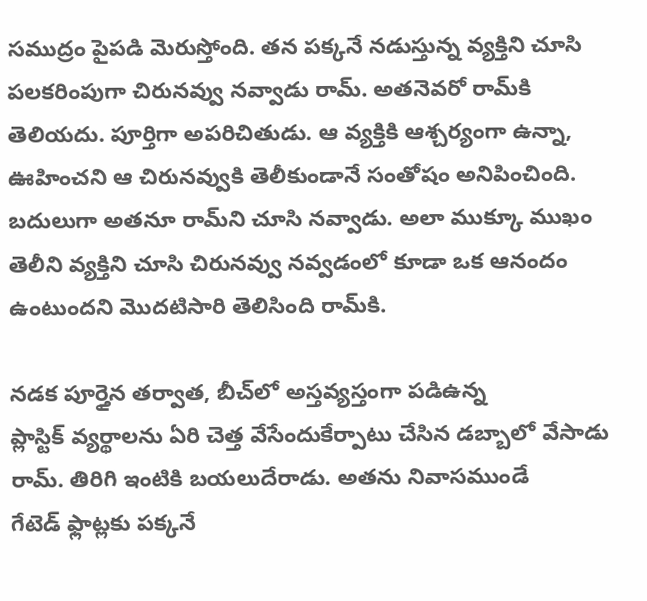సముద్రం పైపడి మెరుస్తోంది. తన పక్కనే నడుస్తున్న వ్యక్తిని చూసి పలకరింపుగా చిరునవ్వు నవ్వాడు రామ్‌. అతనెవరో రామ్‌కి తెలియదు. పూర్తిగా అపరిచితుడు. ఆ వ్యక్తికి ఆశ్చర్యంగా ఉన్నా, ఊహించని ఆ చిరునవ్వుకి తెలీకుండానే సంతోషం అనిపించింది. బదులుగా అతనూ రామ్‌ని చూసి నవ్వాడు. అలా ముక్కూ ముఖం తెలీని వ్యక్తిని చూసి చిరునవ్వు నవ్వడంలో కూడా ఒక ఆనందం ఉంటుందని మొదటిసారి తెలిసింది రామ్‌కి.

నడక పూర్తైన తర్వాత, బీచ్‌లో అస్తవ్యస్తంగా పడిఉన్న ప్లాస్టిక్‌ ‌వ్యర్థాలను ఏరి చెత్త వేసేందుకేర్పాటు చేసిన డబ్బాలో వేసాడు రామ్‌. తిరిగి ఇంటికి బయలుదేరాడు. అతను నివాసముండే గేటెడ్‌ ‌ఫ్లాట్లకు పక్కనే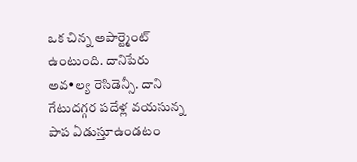ఒక చిన్న అపార్ట్మెంట్‌ ఉం‌టుంది. దానిపేరు అవ•ల్య రెసిడెన్సీ. దాని గేటుదగ్గర పదేళ్ల వయసున్న పాప ఏడుస్తూఉండటం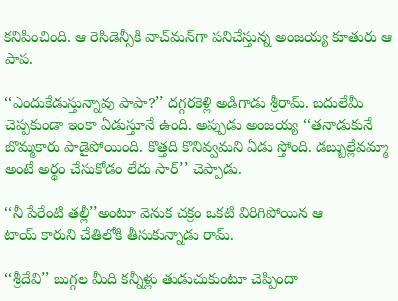కనిపించింది. ఆ రెసిడెన్సీకి వాచ్‌మన్‌గా పనిచేస్తున్న అంజయ్య కూతురు ఆ పాప.

‘‘ఎందుకేడుస్తున్నావు పాపా?’’ దగ్గరకెళ్లి అడిగాడు శ్రీరామ్‌. బదులేమీ చెప్పకుండా ఇంకా ఏడుస్తూనే ఉంది. అప్పుడు అంజయ్య ‘‘తనాడుకునే బొమ్మకారు పాడైపోయింది. కొత్తది కొనివ్వమని ఏడు స్తోంది. డబ్బుల్లేవమ్మా అంటే అర్థం చేసుకోడం లేదు సార్‌’’ చెప్పాడు.

‘‘నీ పేరేంటి తల్లీ’’అంటూ వెనుక చక్రం ఒకటి విరిగిపోయిన ఆ టాయ్‌ ‌కారుని చేతిలోకి తీసుకున్నాడు రామ్‌.

‘‘శ్రీ‌దేవి’’ బుగ్గల మీది కన్నీళ్లు తుడుచుకుంటూ చెప్పిందా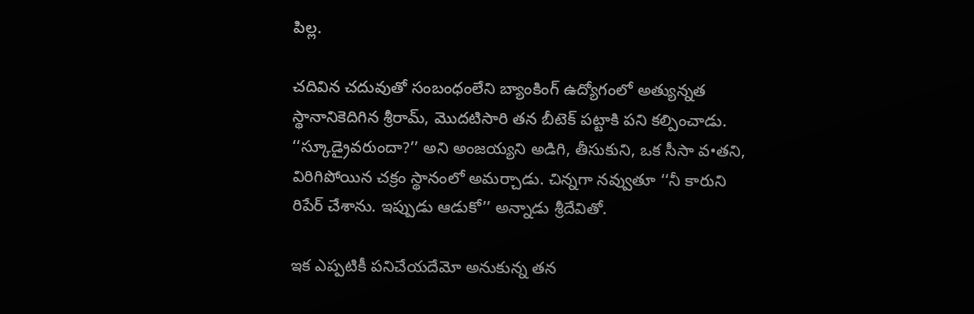పిల్ల.

చదివిన చదువుతో సంబంధంలేని బ్యాంకింగ్‌ ఉద్యోగంలో అత్యున్నత స్థానానికెదిగిన శ్రీరామ్‌, మొదటిసారి తన బీటెక్‌ ‌పట్టాకి పని కల్పించాడు. ‘‘స్కూడ్రైవరుందా?’’ అని అంజయ్యని అడిగి, తీసుకుని, ఒక సీసా వ•తని, విరిగిపోయిన చక్రం స్థానంలో అమర్చాడు. చిన్నగా నవ్వుతూ ‘‘నీ కారుని రిపేర్‌ ‌చేశాను. ఇప్పుడు ఆడుకో’’ అన్నాడు శ్రీదేవితో.

ఇక ఎప్పటికీ పనిచేయదేమో అనుకున్న తన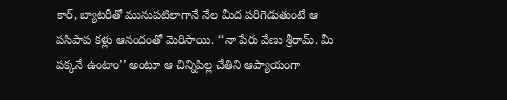కార్‌, బ్యాటరీతో మునుపటిలాగానే నేల మీద పరిగెడుతుంటే ఆ పసిపాప కళ్లు ఆనందంతో మెరిసాయి. ‘‘నా పేరు వేణు శ్రీరామ్‌. మీ పక్కనే ఉంటాం’’ అంటూ ఆ చిన్నిపిల్ల చేతిని ఆప్యాయంగా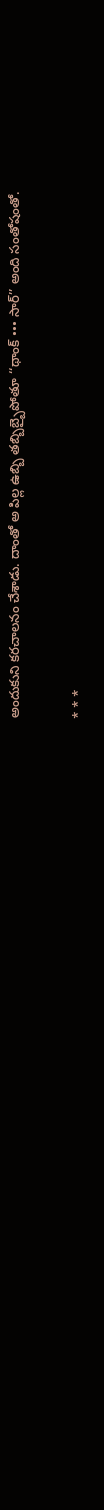అందుకుని కరచాలనం చేశాడు. దాంతో అ పిల్ల ఉబ్బి తబ్బిబ్బైపోతూ ‘‘థాంక్‌ ••• సార్‌’’ అం‌ది సంతోషంతో.

* * *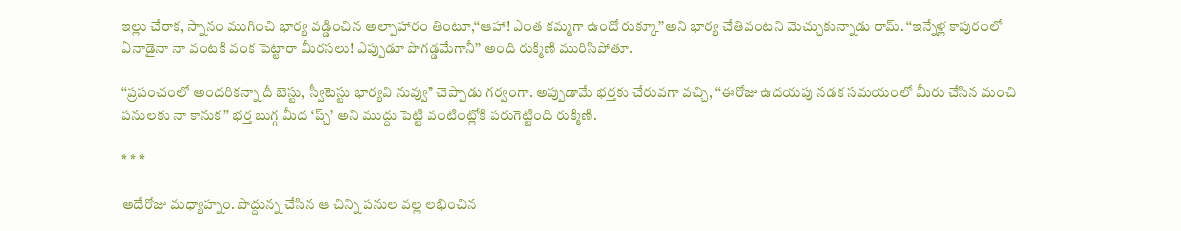ఇల్లు చేరాక, స్నానం ముగించి భార్య వడ్డించిన అల్పాహారం తింటూ,‘‘ఆహా! ఎంత కమ్మగా ఉందో రుక్కూ’’అని భార్య చేతివంటని మెచ్చుకున్నాడు రామ్‌. ‘‘ఇన్నేళ్ల కాపురంలో ఏనాడైనా నా వంటకి వంక పెట్టారా మీరసలు! ఎప్పుడూ పొగడ్డమేగానీ’’ అంది రుక్మిణి మురిసిపోతూ.

‘‘ప్రపంచంలో అందరికన్నా దీ బెస్టు, స్వీటెస్టు భార్యవి నువ్వు’’ చెప్పాడు గర్వంగా. అప్పుడామే భర్తకు చేరువగా వచ్చి, ‘‘ఈరోజు ఉదయపు నడక సమయంలో మీరు చేసిన మంచి పనులకు నా కానుక’’ భర్త బుగ్గ మీద ‘ప్చ్’ అని ముద్దు పెట్టి వంటింట్లోకి పరుగెట్టింది రుక్మిణి.

* * *

అదేరోజు మధ్యాహ్నం. పొద్దున్న చేసిన ఆ చిన్ని పనుల వల్ల లభించిన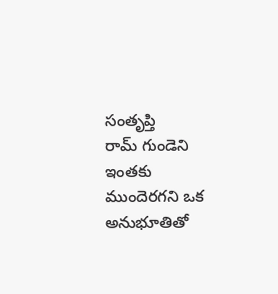సంతృప్తి రామ్‌ ‌గుండెని ఇంతకు ముందెరగని ఒక అనుభూతితో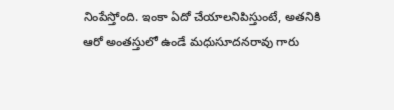నింపేస్తోంది. ఇంకా ఏదో చేయాలనిపిస్తుంటే, అతనికి ఆరో అంతస్తులో ఉండే మధుసూదనరావు గారు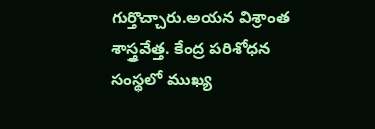గుర్తొచ్చారు.అయన విశ్రాంత శాస్త్రవేత్త. కేంద్ర పరిశోధన సంస్థలో ముఖ్య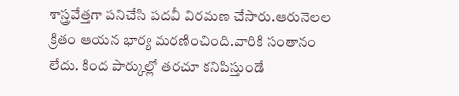శాస్త్రవేత్తగా పనిచేసి పదవీ విరమణ చేసారు.ఆరునెలల క్రితం ఆయన భార్య మరణించింది.వారికి సంతానం లేదు. కింద పార్కుల్లో తరచూ కనిపిస్తుండే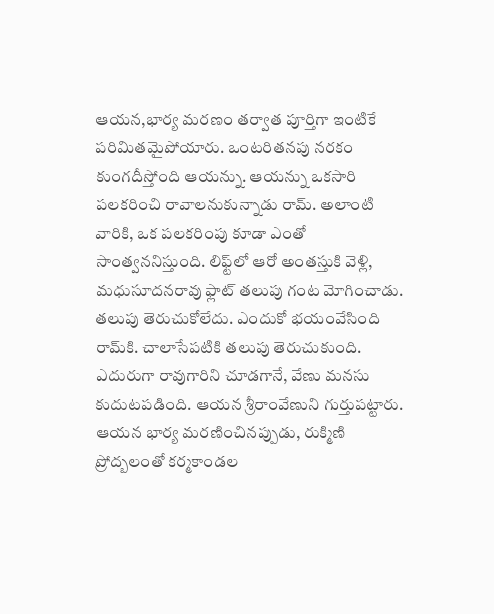ఆయన,భార్య మరణం తర్వాత పూర్తిగా ఇంటికే పరిమితమైపోయారు. ఒంటరితనపు నరకం కుంగదీస్తోంది ఆయన్ను. ఆయన్ను ఒకసారి పలకరించి రావాలనుకున్నాడు రామ్‌. అలాంటి వారికి, ఒక పలకరింపు కూడా ఎంతో సాంత్వననిస్తుంది. లిఫ్ట్‌లో ఆరో అంతస్తుకి వెళ్లి, మధుసూదనరావు ఫ్లాట్‌ ‌తలుపు గంట మోగించాడు. తలుపు తెరుచుకోలేదు. ఎందుకో భయంవేసింది రామ్‌కి. చాలాసేపటికి తలుపు తెరుచుకుంది. ఎదురుగా రావుగారిని చూడగానే, వేణు మనసు కుదుటపడింది. ఆయన శ్రీరాంవేణుని గుర్తుపట్టారు. ఆయన భార్య మరణించినప్పుడు, రుక్మిణి ప్రోద్బలంతో కర్మకాండల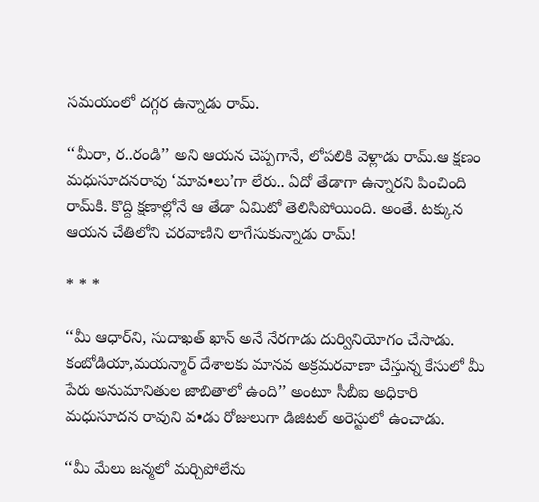సమయంలో దగ్గర ఉన్నాడు రామ్‌.

‘‘మీరా, ర..రండి’’ అని ఆయన చెప్పగానే, లోపలికి వెళ్లాడు రామ్‌.ఆ ‌క్షణం మధుసూదనరావు ‘మావ•లు’గా లేరు.. ఏదో తేడాగా ఉన్నారని పించింది రామ్‌కి. కొద్ది క్షణాల్లోనే ఆ తేడా ఏమిటో తెలిసిపోయింది. అంతే. టక్కున ఆయన చేతిలోని చరవాణిని లాగేసుకున్నాడు రామ్‌!

* * *

‘‘మీ ఆధార్‌ని, సుదాఖత్‌ ‌ఖాన్‌ అనే నేరగాడు దుర్వినియోగం చేసాడు. కంబోడియా,మయన్మార్‌ ‌దేశాలకు మానవ అక్రమరవాణా చేస్తున్న కేసులో మీ పేరు అనుమానితుల జాబితాలో ఉంది’’ అంటూ సీబీఐ అధికారి మధుసూదన రావుని వ•డు రోజులుగా డిజిటల్‌ అరెస్టులో ఉంచాడు.

‘‘మీ మేలు జన్మలో మర్చిపోలేను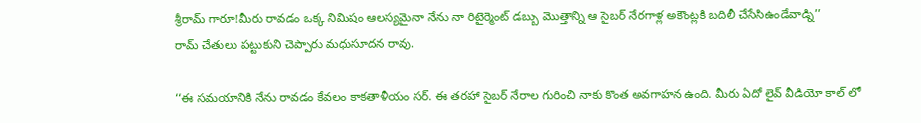శ్రీరామ్‌ ‌గారూ!మీరు రావడం ఒక్క నిమిషం ఆలస్యమైనా నేను నా రిటైర్మెంట్‌ ‌డబ్బు మొత్తాన్ని ఆ సైబర్‌ ‌నేరగాళ్ల అకౌంట్లకి బదిలీ చేసేసిఉండేవాడ్ని’’ రామ్‌ ‌చేతులు పట్టుకుని చెప్పారు మధుసూదన రావు.

‘‘ఈ సమయానికి నేను రావడం కేవలం కాకతాళీయం సర్‌. ఈ ‌తరహా సైబర్‌ ‌నేరాల గురించి నాకు కొంత అవగాహన ఉంది. మీరు ఏదో లైవ్‌ ‌వీడియో కాల్‌ ‌లో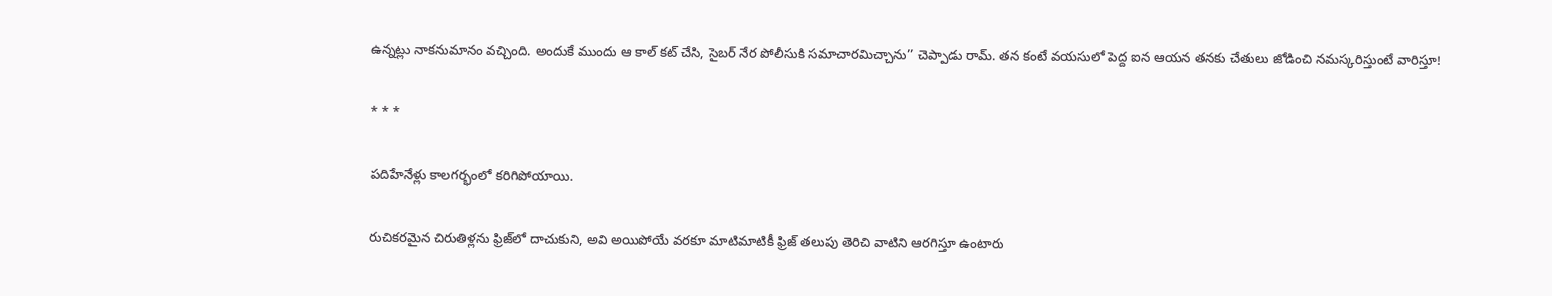ఉన్నట్లు నాకనుమానం వచ్చింది. అందుకే ముందు ఆ కాల్‌ ‌కట్‌ ‌చేసి, సైబర్‌ ‌నేర పోలీసుకి సమాచారమిచ్చాను’’ చెప్పాడు రామ్‌. తన కంటే వయసులో పెద్ద ఐన ఆయన తనకు చేతులు జోడించి నమస్కరిస్తుంటే వారిస్తూ!

* * *

పదిహేనేళ్లు కాలగర్భంలో కరిగిపోయాయి.

రుచికరమైన చిరుతిళ్లను ఫ్రిజ్‌లో దాచుకుని, అవి అయిపోయే వరకూ మాటిమాటికీ ఫ్రిజ్‌ ‌తలుపు తెరిచి వాటిని ఆరగిస్తూ ఉంటారు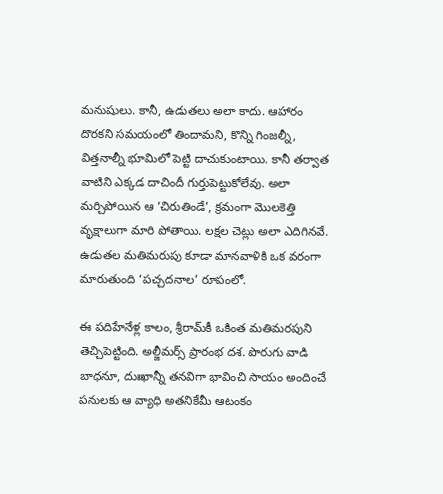మనుషులు. కానీ, ఉడుతలు అలా కాదు. ఆహారం దొరకని సమయంలో తిందామని, కొన్ని గింజల్నీ, విత్తనాల్నీ భూమిలో పెట్టి దాచుకుంటాయి. కానీ తర్వాత వాటిని ఎక్కడ దాచిందీ గుర్తుపెట్టుకోలేవు. అలా మర్చిపోయిన ఆ ‘చిరుతిండే’, క్రమంగా మొలకెత్తి వృక్షాలుగా మారి పోతాయి. లక్షల చెట్లు అలా ఎదిగినవే. ఉడుతల మతిమరుపు కూడా మానవాళికి ఒక వరంగా మారుతుంది ‘పచ్చదనాల’ రూపంలో.

ఈ పదిహేనేళ్ల కాలం, శ్రీరామ్‌కీ ఒకింత మతిమరపుని తెచ్చిపెట్టింది. అల్జీమర్స్ ‌ప్రారంభ దశ. పొరుగు వాడి బాధనూ, దుఃఖాన్నీ తనవిగా భావించి సాయం అందించే పనులకు ఆ వ్యాధి అతనికేమీ ఆటంకం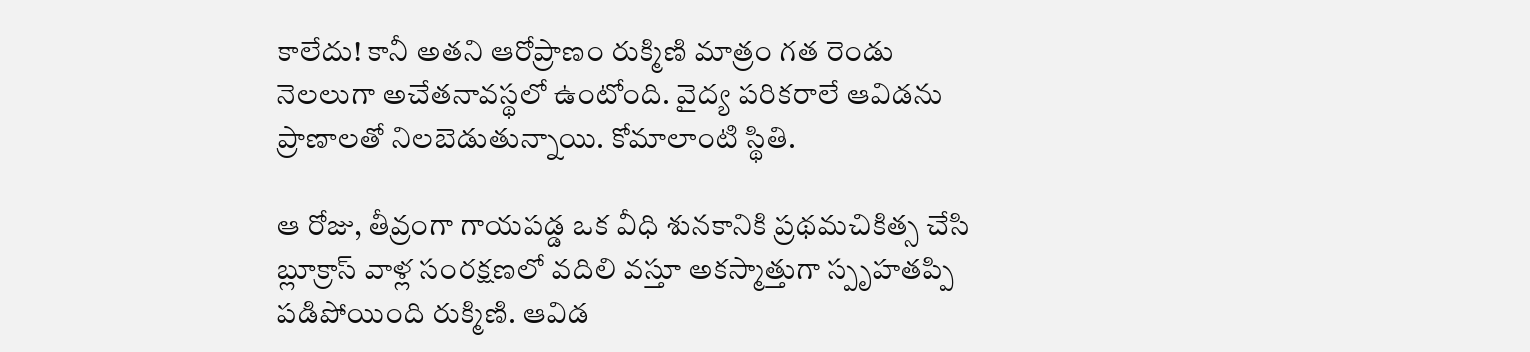కాలేదు! కానీ అతని ఆరోప్రాణం రుక్మిణి మాత్రం గత రెండు నెలలుగా అచేతనావస్థలో ఉంటోంది. వైద్య పరికరాలే ఆవిడను ప్రాణాలతో నిలబెడుతున్నాయి. కోమాలాంటి స్థితి.

ఆ రోజు, తీవ్రంగా గాయపడ్డ ఒక వీధి శునకానికి ప్రథమచికిత్స చేసి బ్లూక్రాస్‌ ‌వాళ్ల సంరక్షణలో వదిలి వస్తూ అకస్మాత్తుగా స్పృహతప్పి పడిపోయింది రుక్మిణి. ఆవిడ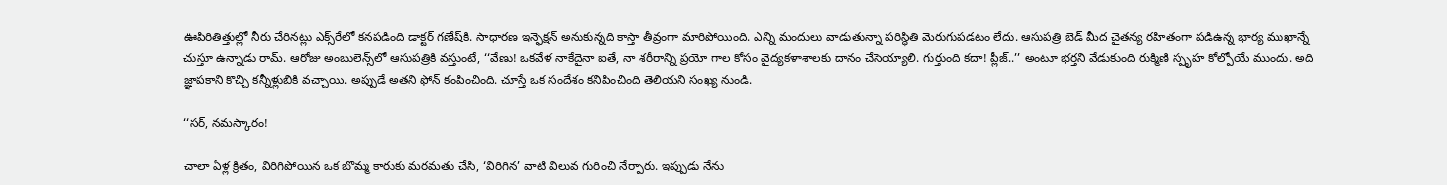ఊపిరితిత్తుల్లో నీరు చేరినట్లు ఎక్స్‌రేలో కనపడింది డాక్టర్‌ ‌గణేష్‌కి. సాధారణ ఇన్ఫెక్షన్‌ అనుకున్నది కాస్తా తీవ్రంగా మారిపోయింది. ఎన్ని మందులు వాడుతున్నా పరిస్థితి మెరుగుపడటం లేదు. ఆసుపత్రి బెడ్‌ ‌మీద చైతన్య రహితంగా పడిఉన్న భార్య ముఖాన్నే చుస్తూ ఉన్నాడు రామ్‌. ఆరోజు అంబులెన్స్‌లో ఆసుపత్రికి వస్తుంటే, ‘‘వేణు! ఒకవేళ నాకేదైనా ఐతే, నా శరీరాన్ని ప్రయో గాల కోసం వైద్యకళాశాలకు దానం చేసెయ్యాలి. గుర్తుంది కదా! ప్లీజ్‌..’’ అం‌టూ భర్తని వేడుకుంది రుక్మిణి స్పృహ కోల్పోయే ముందు. అది జ్ఞాపకాని కొచ్చి కన్నీళ్లుబికి వచ్చాయి. అప్పుడే అతని ఫోన్‌ ‌కంపించింది. చూస్తే ఒక సందేశం కనిపించింది తెలియని సంఖ్య నుండి.

‘‘సర్‌, నమస్కారం!

చాలా ఏళ్ల క్రితం, విరిగిపోయిన ఒక బొమ్మ కారుకు మరమతు చేసి, ‘విరిగిన’ వాటి విలువ గురించి నేర్పారు. ఇప్పుడు నేను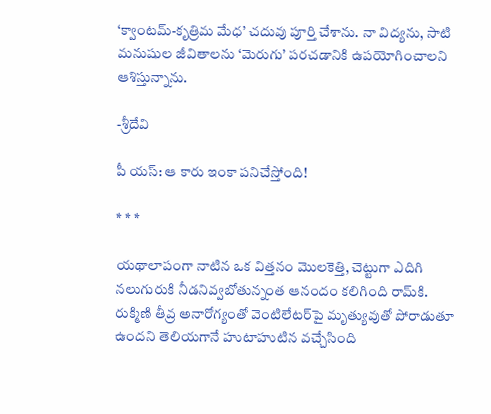‘క్వాంటమ్‌-కృత్రిమ మేధ’ చదువు పూర్తి చేశాను. నా విద్యను, సాటి మనుషుల జీవితాలను ‘మెరుగు’ పరచడానికి ఉపయోగించాలని ఆశిస్తున్నాను.

-శ్రీదేవి

పీ యస్‌: ఆ ‌కారు ఇంకా పనిచేస్తోంది!

* * *

యథాలాపంగా నాటిన ఒక విత్తనం మొలకెత్తి, చెట్టుగా ఎదిగి నలుగురుకి నీడనివ్వబోతున్నంత ఆనందం కలిగింది రామ్‌కి. రుక్మిణి తీవ్ర అనారోగ్యంతో వెంటిలేటర్‌పై మృత్యువుతో పోరాడుతూ ఉందని తెలియగానే హుటాహుటిన వచ్చేసింది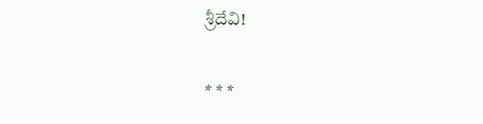శ్రీదేవి!

* * *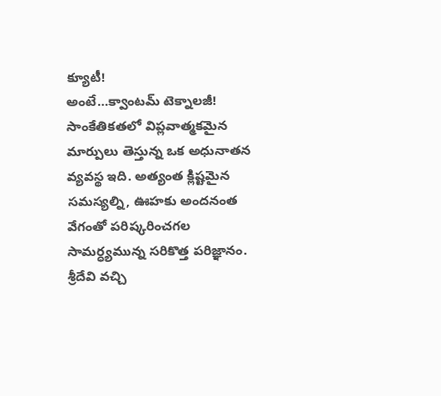క్యూటీ! అంటే…క్వాంటమ్‌ ‌టెక్నాలజీ! సాంకేతికతలో విప్లవాత్మకమైన మార్పులు తెస్తున్న ఒక అధునాతన వ్యవస్థ ఇది. అత్యంత క్లిష్టమైన సమస్యల్ని, ఊహకు అందనంత వేగంతో పరిష్కరించగల సామర్ధ్యమున్న సరికొత్త పరిజ్ఞానం. శ్రీదేవి వచ్చి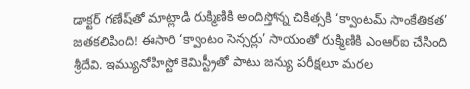డాక్టర్‌ ‌గణేష్‌తో మాట్లాడి రుక్మిణికి అందిస్తోన్న చికిత్సకి ‘క్వాంటమ్‌ ‌సాంకేతికత’ జతకలిపింది! ఈసారి ‘క్వాంటం సెన్సర్లు’ సాయంతో రుక్మిణికి ఎంఆర్‌ఐ ‌చేసింది శ్రీదేవి. ఇమ్యునోహిస్టో కెమిస్ట్రీతో పాటు జన్యు పరీక్షలూ మరల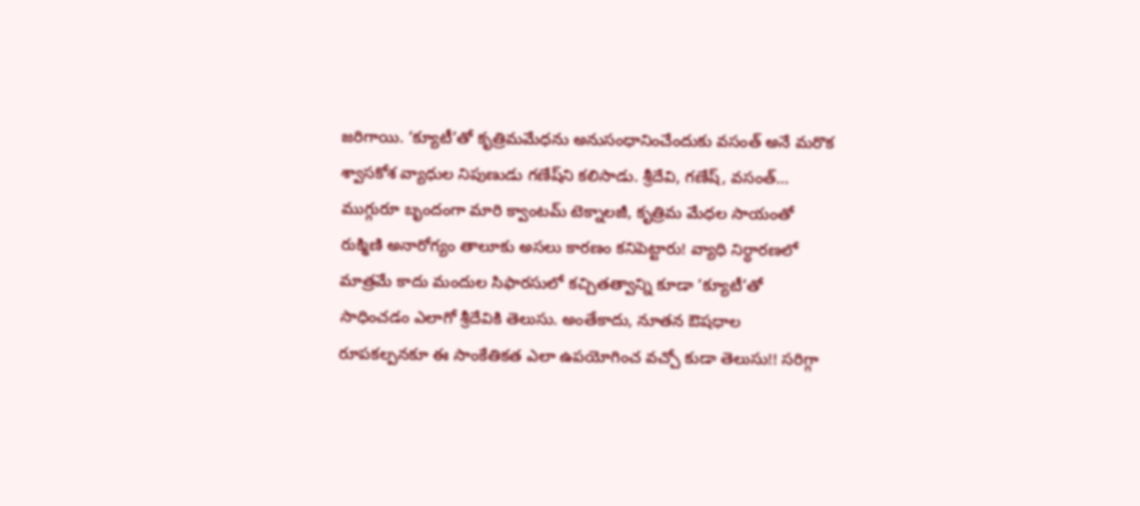జరిగాయి. ‘క్యూటీ’తో కృత్రిమమేధను అనుసంధానించేందుకు వసంత్‌ అనే మరొక శ్వాసకోశ వ్యాధుల నిపుణుడు గణేష్‌ని కలిసాడు. శ్రీదేవి, గణేష్‌, వసంత్‌… ముగ్గురూ బృందంగా మారి క్వాంటమ్‌ ‌టెక్నాలజీ, కృత్రిమ మేధల సాయంతో రుక్మిణి అనారోగ్యం తాలూకు అసలు కారణం కనిపెట్టారు! వ్యాధి నిర్ధారణలో మాత్రమే కాదు మందుల సిఫారసులో కచ్చితత్వాన్ని కూడా ‘క్యూటీ’తో సాధించడం ఎలాగో శ్రీదేవికి తెలుసు. అంతేకాదు, నూతన ఔషధాల రూపకల్పనకూ ఈ సాంకేతికత ఎలా ఉపయోగించ వచ్చో కుడా తెలుసు!! సరిగ్గా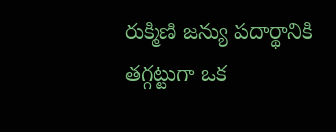రుక్మిణి జన్యు పదార్థానికి తగ్గట్టుగా ఒక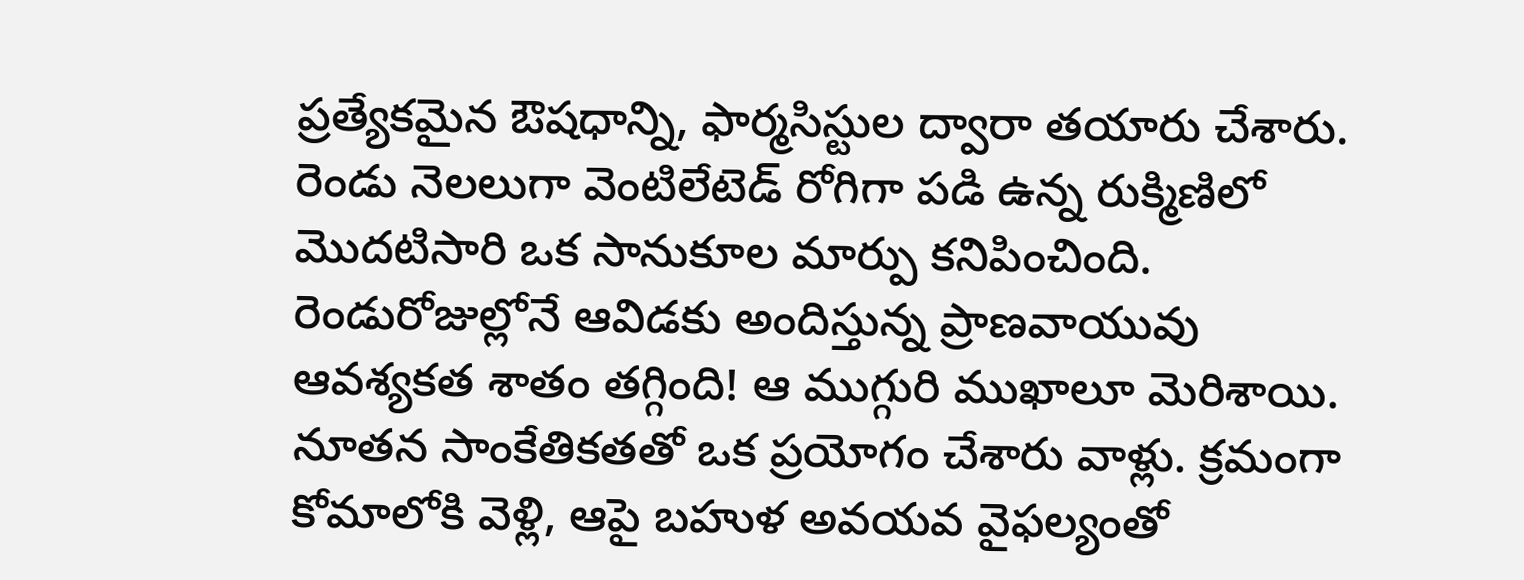ప్రత్యేకమైన ఔషధాన్ని, ఫార్మసిస్టుల ద్వారా తయారు చేశారు. రెండు నెలలుగా వెంటిలేటెడ్‌ ‌రోగిగా పడి ఉన్న రుక్మిణిలో మొదటిసారి ఒక సానుకూల మార్పు కనిపించింది. రెండురోజుల్లోనే ఆవిడకు అందిస్తున్న ప్రాణవాయువు ఆవశ్యకత శాతం తగ్గింది! ఆ ముగ్గురి ముఖాలూ మెరిశాయి. నూతన సాంకేతికతతో ఒక ప్రయోగం చేశారు వాళ్లు. క్రమంగా కోమాలోకి వెళ్లి, ఆపై బహుళ అవయవ వైఫల్యంతో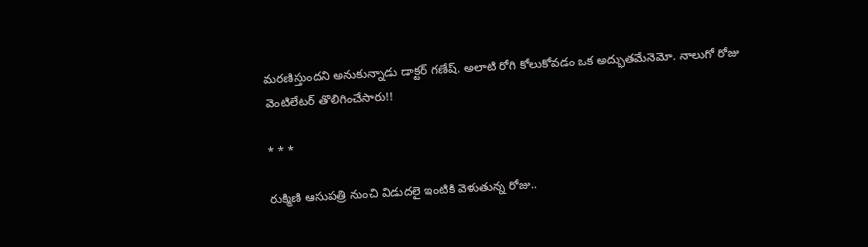మరణిస్తుందని అనుకున్నాడు డాక్టర్‌ ‌గణేష్‌. అలాటి రోగి కోలుకోవడం ఒక అద్భుతమేనెమో. నాలుగో రోజు వెంటిలేటర్‌ ‌తొలిగించేసారు!!

* * *

రుక్మిణి ఆసుపత్రి నుంచి విడుదలై ఇంటికి వెళుతున్న రోజు..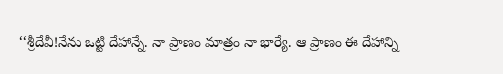‘‘శ్రీదేవీ!నేను ఒట్టి దేహాన్నే. నా ప్రాణం మాత్రం నా భార్యే. ఆ ప్రాణం ఈ దేహాన్ని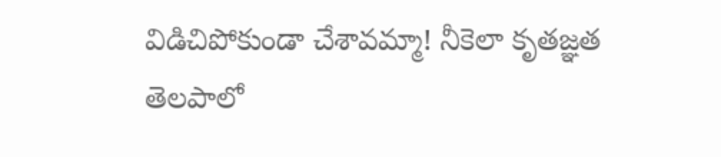విడిచిపోకుండా చేశావమ్మా! నీకెలా కృతజ్ఞత తెలపాలో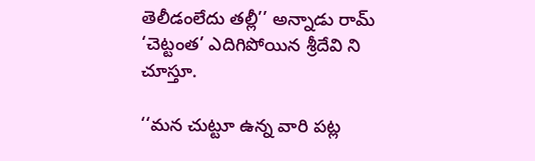తెలీడంలేదు తల్లీ’’ అన్నాడు రామ్‌ ‘చెట్టంత’ ఎదిగిపోయిన శ్రీదేవి ని చూస్తూ.

‘‘మన చుట్టూ ఉన్న వారి పట్ల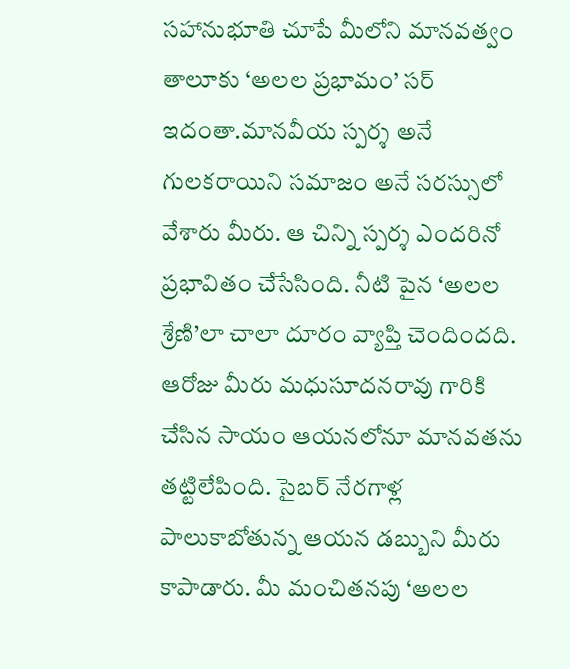సహానుభూతి చూపే మీలోని మానవత్వం తాలూకు ‘అలల ప్రభామం’ సర్‌ ఇదంతా.మానవీయ స్పర్శ అనే గులకరాయిని సమాజం అనే సరస్సులో వేశారు మీరు. ఆ చిన్ని స్పర్శ ఎందరినో ప్రభావితం చేసేసింది. నీటి పైన ‘అలల శ్రేణి’లా చాలా దూరం వ్యాప్తి చెందిందది. ఆరోజు మీరు మధుసూదనరావు గారికి చేసిన సాయం ఆయనలోనూ మానవతను తట్టిలేపింది. సైబర్‌ ‌నేరగాళ్ల పాలుకాబోతున్న ఆయన డబ్బుని మీరు కాపాడారు. మీ మంచితనపు ‘అలల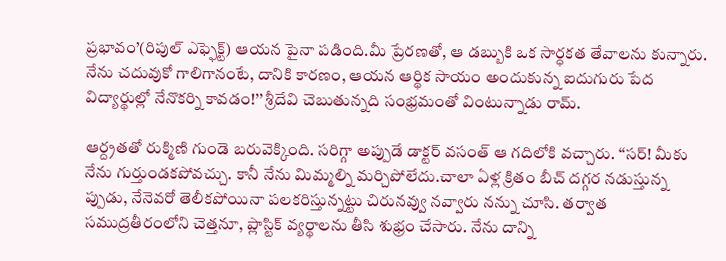ప్రభావం’(రిపుల్‌ ఎఫ్ఫెక్ట్) ఆయన పైనా పడింది.మీ ప్రేరణతో, ఆ డబ్బుకి ఒక సార్ధకత తేవాలను కున్నారు. నేను చదువుకో గాలిగానంటే, దానికి కారణం, ఆయన ఆర్థిక సాయం అందుకున్న ఐదుగురు పేద విద్యార్థుల్లో నేనొకర్ని కావడం!’’ శ్రీదేవి చెబుతున్నది సంభ్రమంతో వింటున్నాడు రామ్‌.

ఆ‌ర్ద్రతతో రుక్మిణి గుండె బరువెక్కింది. సరిగ్గా అప్పుడే డాక్టర్‌ ‌వసంత్‌ ఆ ‌గదిలోకి వచ్చారు. ‘‘సర్‌! మీకు నేను గుర్తుండకపోవచ్చు. కానీ నేను మిమ్మల్ని మర్చిపోలేదు.చాలా ఏళ్ల క్రితం బీచ్‌ ‌దగ్గర నడుస్తున్న ప్పుడు, నేనెవరో తెలీకపోయినా పలకరిస్తున్నట్టు చిరునవ్వు నవ్వారు నన్ను చూసి. తర్వాత సముద్రతీరంలోని చెత్తనూ, ప్లాస్టిక్‌ ‌వ్యర్థాలను తీసి శుభ్రం చేసారు. నేను దాన్ని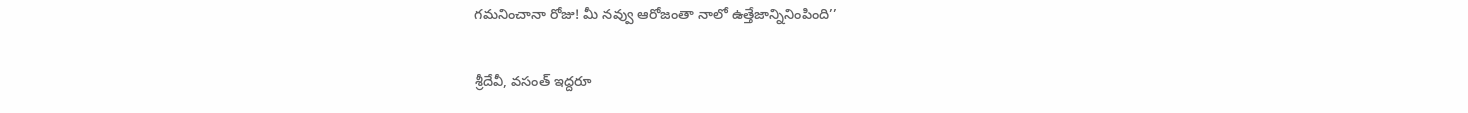గమనించానా రోజు! మీ నవ్వు ఆరోజంతా నాలో ఉత్తేజాన్నినింపింది’’

శ్రీదేవీ, వసంత్‌ ఇద్దరూ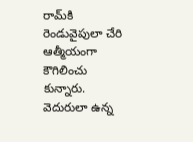రామ్‌కి రెండువైపులా చేరి ఆత్మీయంగా కౌగిలించు కున్నారు. వెదురులా ఉన్న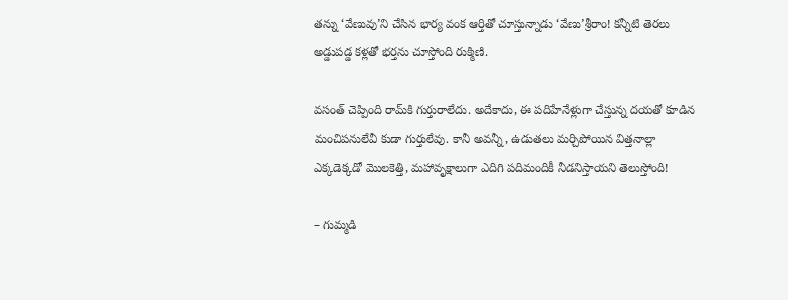తన్ను ‘వేణువు’ని చేసిన భార్య వంక ఆర్తితో చూస్తున్నాడు ‘వేణు’శ్రీరాం! కన్నీటి తెరలు అడ్డుపడ్డ కళ్లతో భర్తను చూస్తోంది రుక్మిణి.

వసంత్‌ ‌చెప్పింది రామ్‌కి గుర్తురాలేదు. అదేకాదు, ఈ పదిహేనేళ్లుగా చేస్తున్న దయతో కూడిన మంచిపనులేవీ కుడా గుర్తులేవు. కానీ అవన్నీ, ఉడుతలు మర్చిపోయిన విత్తనాల్లా ఎక్కడెక్కడో మొలకెత్తి, మహావృక్షాలుగా ఎదిగి పదిమందికీ నీడనిస్తాయని తెలుస్తోంది!

– గుమ్మడి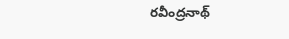రవీంద్రనాథ్‌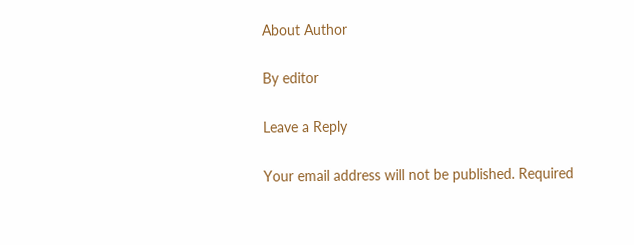About Author

By editor

Leave a Reply

Your email address will not be published. Required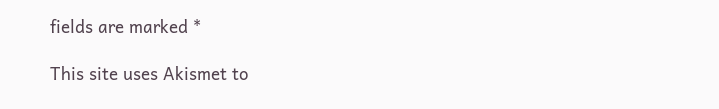fields are marked *

This site uses Akismet to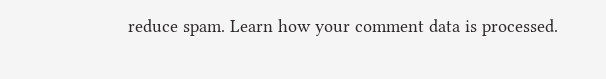reduce spam. Learn how your comment data is processed.